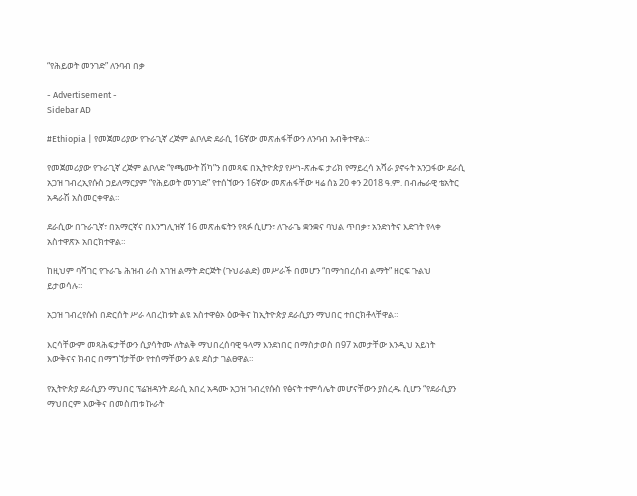“የሕይወት መንገድ” ለንባብ በቃ

- Advertisement -
Sidebar AD

#Ethiopia | የመጀመሪያው የጉራጊኛ ረጅም ልቦለድ ደራሲ 16ኛው መጽሐፋቸውን ለንባብ አብቅተዋል።

የመጀመሪያው የጉራጊኛ ረጅም ልቦለድ “የጫሙት ሽካ”ን በመጻፍ በኢትዮጵያ የሥነ-ጽሑፍ ታሪክ የማይረሳ አሻራ ያኖሩት አንጋፋው ደራሲ አጋዝ ገብረኢየሱስ ኃይለማርያም “የሕይወት መንገድ” የተሰኘውን 16ኛው መጽሐፋቸው ዛሬ ሰኔ 20 ቀን 2018 ዓ.ም. በብሔራዊ ቴአትር አዳራሽ አስመርቀዋል።

ደራሲው በጉራጊኛ፣ በአማርኛና በእንግሊዝኛ 16 መጽሐፍትን የጻፉ ሲሆን፣ ለጉራጌ ቋንቋና ባህል ጥበቃ፣ አንድነትና እድገት የላቀ አስተዋጽኦ አበርክተዋል።

ከዚህም ባሻገር የጉራጌ ሕዝብ ራስ አገዝ ልማት ድርጅት (ጉህራልድ) መሥራች በመሆን “በማኅበረሰብ ልማት” ዘርፍ ጉልህ ይታወሳሉ።

አጋዝ ገብረየሱስ በድርሰት ሥራ ላበረከቱት ልዩ አስተዋፅኦ ዕውቅና ከኢትዮጵያ ደራሲያን ማህበር ተበርክቶላቸዋል።

እርሳቸውም መጻሕፍታቸውን ሲያሳትሙ ለትልቅ ማህበረሰባዊ ዓላማ እንደነበር በማስታወስ በ97 አመታቸው እንዲህ አይነት እውቅናና ክብር በማግኘታቸው የተሰማቸውን ልዩ ደስታ ገልፀዋል።

የኢትዮጵያ ደራሲያን ማህበር ፕሬዝዳንት ደራሲ አበረ አዳሙ አጋዝ ገብረየሱስ የፅናት ተምሳሌት መሆናቸውን ያስረዱ ሲሆን “የደራሲያን ማህበርም እውቅና በመስጠቱ ኩራት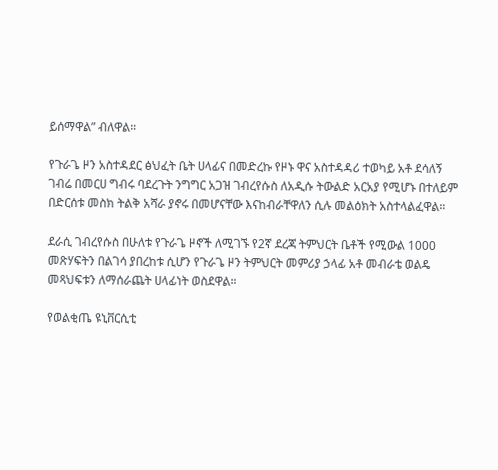ይሰማዋል” ብለዋል።

የጉራጌ ዞን አስተዳደር ፅህፈት ቤት ሀላፊና በመድረኩ የዞኑ ዋና አስተዳዳሪ ተወካይ አቶ ደሳለኝ ገብሬ በመርሀ ግብሩ ባደረጉት ንግግር አጋዝ ገብረየሱስ ለአዲሱ ትውልድ አርአያ የሚሆኑ በተለይም በድርሰቱ መስክ ትልቅ አሻራ ያኖሩ በመሆናቸው እናከብራቸዋለን ሲሉ መልዕክት አስተላልፈዋል።

ደራሲ ገብረየሱስ በሁለቱ የጉራጌ ዞኖች ለሚገኙ የ2ኛ ደረጃ ትምህርት ቤቶች የሚውል 1000 መጽሃፍትን በልገሳ ያበረከቱ ሲሆን የጉራጌ ዞን ትምህርት መምሪያ ኃላፊ አቶ መብራቴ ወልዴ መጻህፍቱን ለማሰራጨት ሀላፊነት ወስደዋል።

የወልቂጤ ዩኒቨርሲቲ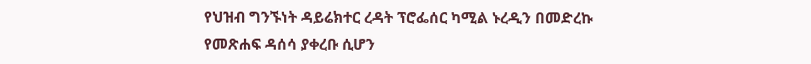የህዝብ ግንኙነት ዳይሬክተር ረዳት ፕሮፌሰር ካሚል ኑረዲን በመድረኩ የመጽሐፍ ዳሰሳ ያቀረቡ ሲሆን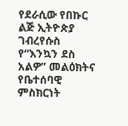የደራሲው የበኩር ልጅ ኢትዮጵያ ገብረየሱስ የ“እንኳን ደስ አልዎ” መልዕክትና የቤተሰባዊ ምስክርነት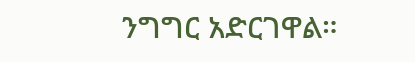ንግግር አድርገዋል።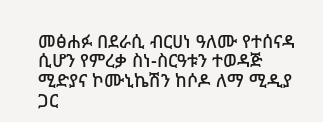መፅሐፉ በደራሲ ብርሀነ ዓለሙ የተሰናዳ ሲሆን የምረቃ ስነ-ስርዓቱን ተወዳጅ ሚድያና ኮሙኒኬሽን ከሶዶ ለማ ሚዲያ ጋር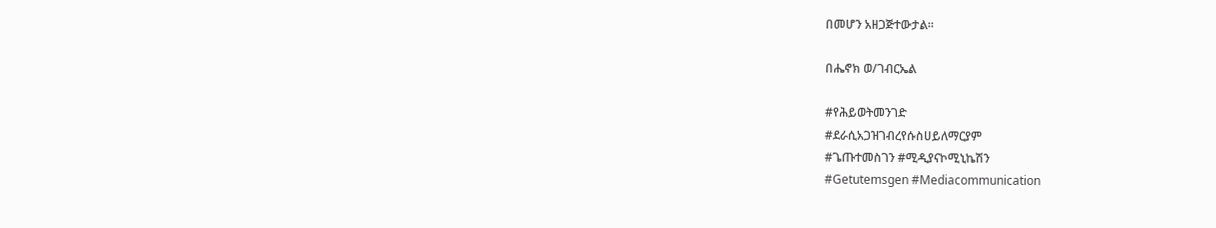በመሆን አዘጋጅተውታል።

በሔኖክ ወ/ገብርኤል

#የሕይወትመንገድ
#ደራሲአጋዝገብረየሱስሀይለማርያም
#ጌጡተመስገን #ሚዲያናኮሚኒኬሽን
#Getutemsgen #Mediacommunication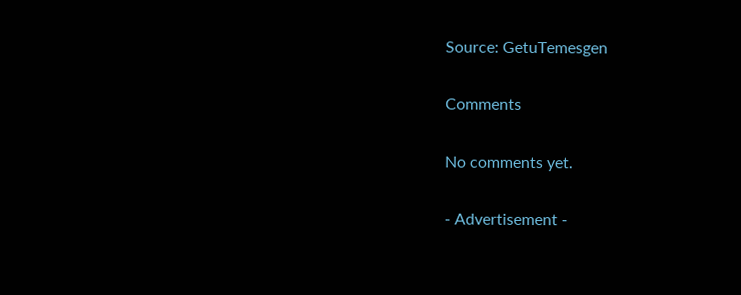Source: GetuTemesgen

Comments

No comments yet.

- Advertisement -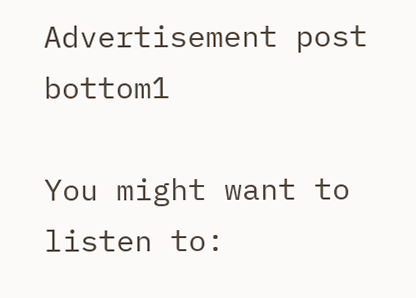Advertisement post bottom1

You might want to listen to: